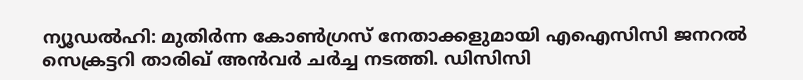ന്യൂഡൽഹി: മുതിർന്ന കോൺഗ്രസ് നേതാക്കളുമായി എഐസിസി ജനറൽ സെക്രട്ടറി താരിഖ് അൻവർ ചർച്ച നടത്തി. ഡിസിസി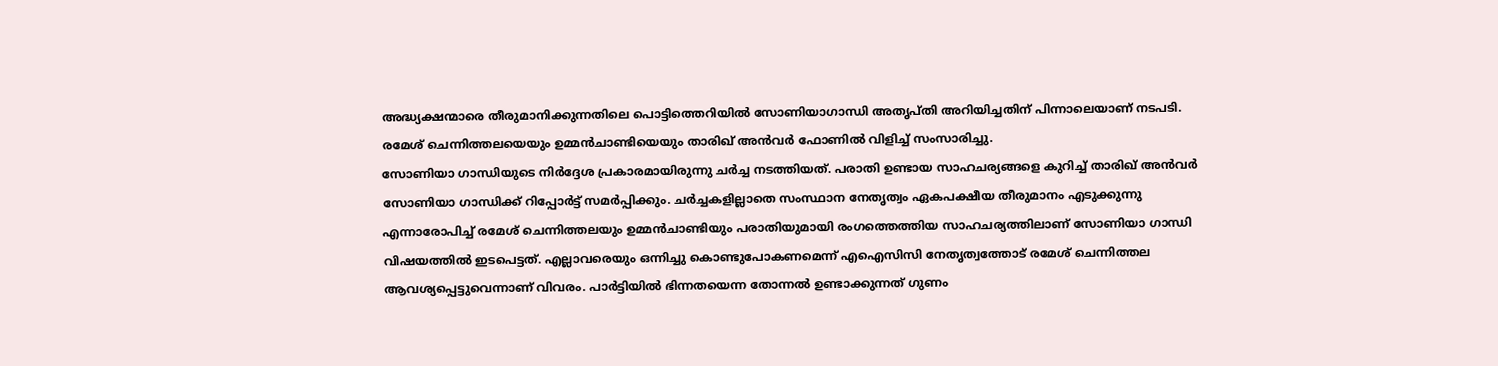അദ്ധ്യക്ഷന്മാരെ തീരുമാനിക്കുന്നതിലെ പൊട്ടിത്തെറിയിൽ സോണിയാഗാന്ധി അതൃപ്തി അറിയിച്ചതിന് പിന്നാലെയാണ് നടപടി. രമേശ് ചെന്നിത്തലയെയും ഉമ്മൻചാണ്ടിയെയും താരിഖ് അൻവർ ഫോണിൽ വിളിച്ച് സംസാരിച്ചു.
സോണിയാ ഗാന്ധിയുടെ നിർദ്ദേശ പ്രകാരമായിരുന്നു ചർച്ച നടത്തിയത്. പരാതി ഉണ്ടായ സാഹചര്യങ്ങളെ കുറിച്ച് താരിഖ് അൻവർ സോണിയാ ഗാന്ധിക്ക് റിപ്പോർട്ട് സമർപ്പിക്കും. ചർച്ചകളില്ലാതെ സംസ്ഥാന നേതൃത്വം ഏകപക്ഷീയ തീരുമാനം എടുക്കുന്നു എന്നാരോപിച്ച് രമേശ് ചെന്നിത്തലയും ഉമ്മൻചാണ്ടിയും പരാതിയുമായി രംഗത്തെത്തിയ സാഹചര്യത്തിലാണ് സോണിയാ ഗാന്ധി വിഷയത്തിൽ ഇടപെട്ടത്. എല്ലാവരെയും ഒന്നിച്ചു കൊണ്ടുപോകണമെന്ന് എഐസിസി നേതൃത്വത്തോട് രമേശ് ചെന്നിത്തല ആവശ്യപ്പെട്ടുവെന്നാണ് വിവരം. പാർട്ടിയിൽ ഭിന്നതയെന്ന തോന്നൽ ഉണ്ടാക്കുന്നത് ഗുണം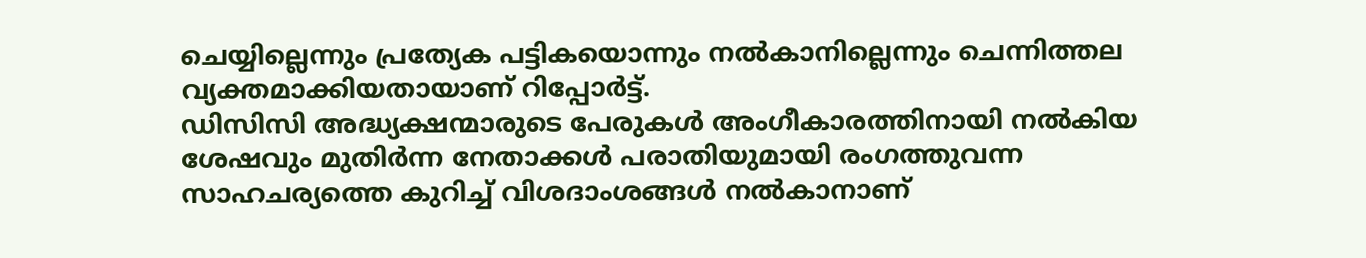ചെയ്യില്ലെന്നും പ്രത്യേക പട്ടികയൊന്നും നൽകാനില്ലെന്നും ചെന്നിത്തല വ്യക്തമാക്കിയതായാണ് റിപ്പോർട്ട്.
ഡിസിസി അദ്ധ്യക്ഷന്മാരുടെ പേരുകൾ അംഗീകാരത്തിനായി നൽകിയ ശേഷവും മുതിർന്ന നേതാക്കൾ പരാതിയുമായി രംഗത്തുവന്ന സാഹചര്യത്തെ കുറിച്ച് വിശദാംശങ്ങൾ നൽകാനാണ്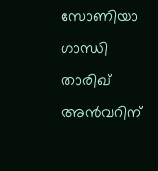സോണിയാ ഗാന്ധി താരിഖ് അൻവറിന്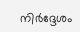നിർദ്ദേശം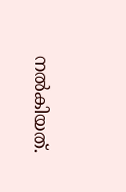നൽകിയത്.